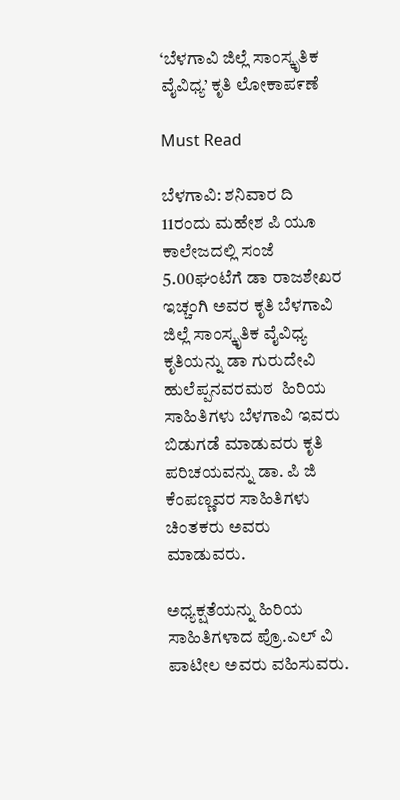‘ಬೆಳಗಾವಿ ಜಿಲ್ಲೆ ಸಾಂಸ್ಕೃತಿಕ ವೈವಿಧ್ಯ’ ಕೃತಿ ಲೋಕಾಪ೯ಣೆ

Must Read

ಬೆಳಗಾವಿ: ಶನಿವಾರ ದಿ 11ರಂದು ಮಹೇಶ ಪಿ ಯೂ ಕಾಲೇಜದಲ್ಲಿ ಸಂಜೆ 5.00ಘಂಟೆಗೆ ಡಾ ರಾಜಶೇಖರ  ಇಚ್ಚಂಗಿ ಅವರ ಕೃತಿ ಬೆಳಗಾವಿ ಜಿಲ್ಲೆ ಸಾಂಸ್ಕೃತಿಕ ವೈವಿಧ್ಯ ಕೃತಿಯನ್ನು ಡಾ ಗುರುದೇವಿ ಹುಲೆಪ್ಪನವರಮಠ  ಹಿರಿಯ ಸಾಹಿತಿಗಳು ಬೆಳಗಾವಿ ಇವರು ಬಿಡುಗಡೆ ಮಾಡುವರು ಕೃತಿ ಪರಿಚಯವನ್ನು ಡಾ. ಪಿ ಜಿ ಕೆಂಪಣ್ಣವರ ಸಾಹಿತಿಗಳು ಚಿಂತಕರು ಅವರು ಮಾಡುವರು.

ಅಧ್ಯಕ್ಷತೆಯನ್ನು ಹಿರಿಯ ಸಾಹಿತಿಗಳಾದ ಪ್ರೊ.ಎಲ್ ವಿ ಪಾಟೀಲ ಅವರು ವಹಿಸುವರು.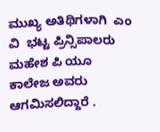ಮುಖ್ಯ ಅತಿಥಿಗಳಾಗಿ  ಎಂ ವಿ  ಭಟ್ಟ ಪ್ರಿನ್ಸಿಪಾಲರು ಮಹೇಶ ಪಿ ಯೂ ಕಾಲೇಜ ಅವರು ಆಗಮಿಸಲಿದ್ದಾರೆ .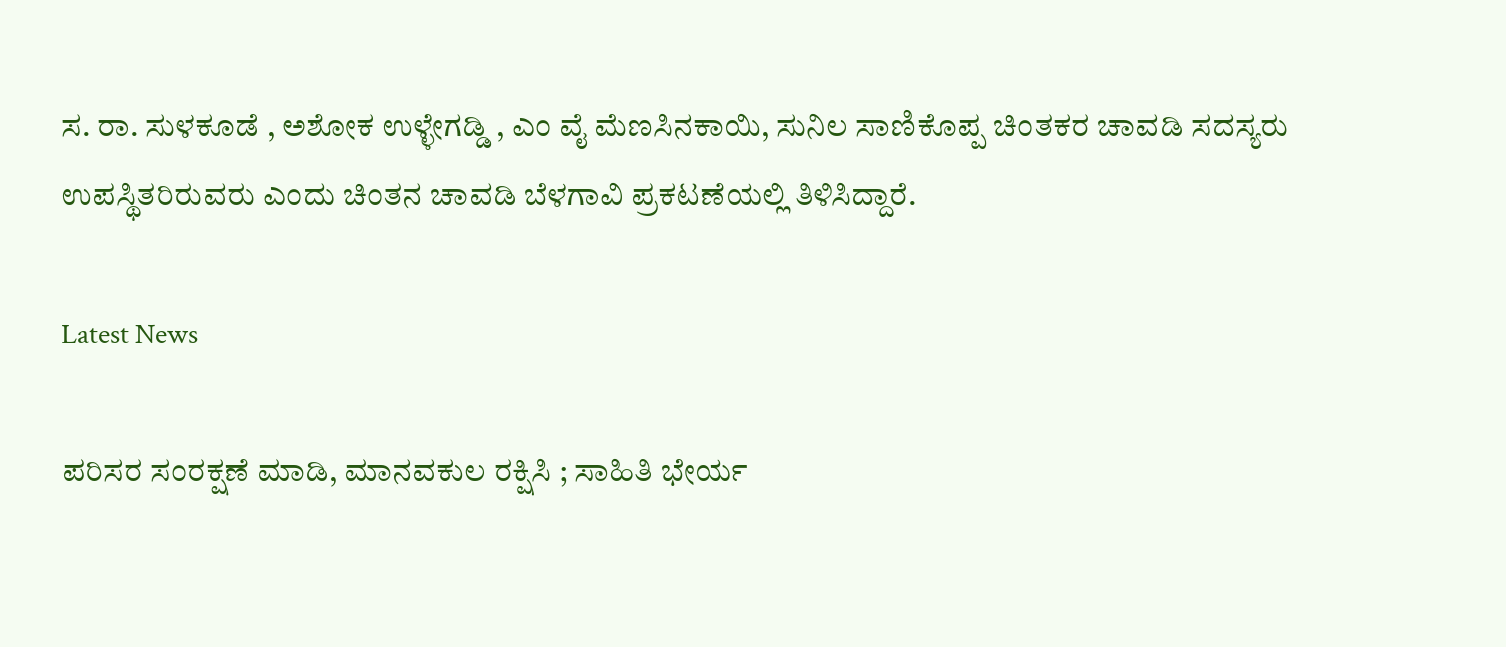ಸ. ರಾ. ಸುಳಕೂಡೆ , ಅಶೋಕ ಉಳ್ಳೇಗಡ್ಡಿ , ಎಂ ವೈ ಮೆಣಸಿನಕಾಯಿ, ಸುನಿಲ ಸಾಣಿಕೊಪ್ಪ ಚಿಂತಕರ ಚಾವಡಿ ಸದಸ್ಯರು ಉಪಸ್ಥಿತರಿರುವರು ಎಂದು ಚಿಂತನ ಚಾವಡಿ ಬೆಳಗಾವಿ ಪ್ರಕಟಣೆಯಲ್ಲಿ ತಿಳಿಸಿದ್ದಾರೆ.

Latest News

ಪರಿಸರ ಸಂರಕ್ಷಣೆ ಮಾಡಿ, ಮಾನವಕುಲ ರಕ್ಷಿಸಿ ; ಸಾಹಿತಿ ಭೇರ್ಯ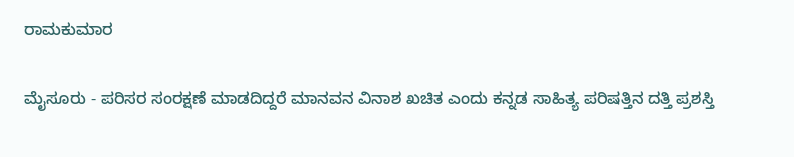ರಾಮಕುಮಾರ

ಮೈಸೂರು - ಪರಿಸರ ಸಂರಕ್ಷಣೆ ಮಾಡದಿದ್ದರೆ ಮಾನವನ ವಿನಾಶ ಖಚಿತ ಎಂದು ಕನ್ನಡ ಸಾಹಿತ್ಯ ಪರಿಷತ್ತಿನ ದತ್ತಿ ಪ್ರಶಸ್ತಿ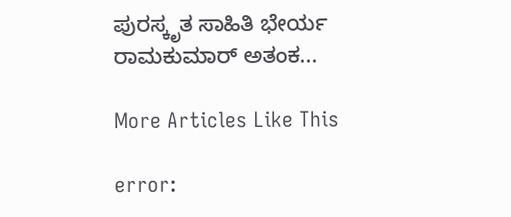ಪುರಸ್ಕೃತ ಸಾಹಿತಿ ಭೇರ್ಯ ರಾಮಕುಮಾರ್ ಅತಂಕ...

More Articles Like This

error: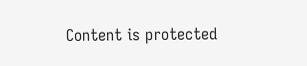Content is protected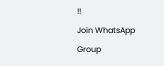!!
Join WhatsApp Group